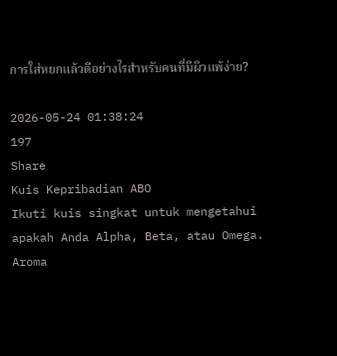การใส่หยกแล้วดีอย่างไรสำหรับคนที่มีผิวแพ้ง่าย?

2026-05-24 01:38:24
197
Share
Kuis Kepribadian ABO
Ikuti kuis singkat untuk mengetahui apakah Anda Alpha, Beta, atau Omega.
Aroma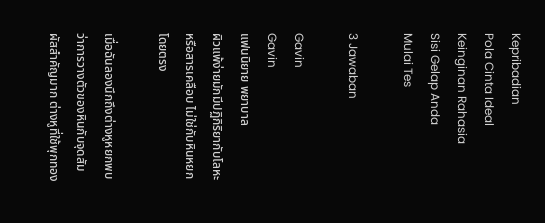Kepribadian
Pola Cinta Ideal
Keinginan Rahasia
Sisi Gelap Anda
Mulai Tes

3 Jawaban

Gavin
Gavin
แฟนนิยาย พยาบาล
ผิวแพ้ง่ายมักมีปฏิกิริยากับโลหะหรือสารเคลือบ ไม่ใช่กับหินหยกโดยตรง

เมื่อฉันลองนึกถึงต่างหูหยกพบว่าการวางตัวของหินกับจุดสัมผัสสำคัญมาก ต่างหูที่ใช้พุกทอง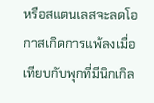หรือสแตนเลสจะลดโอกาสเกิดการแพ้ลงเมื่อเทียบกับพุกที่มีนิกเกิล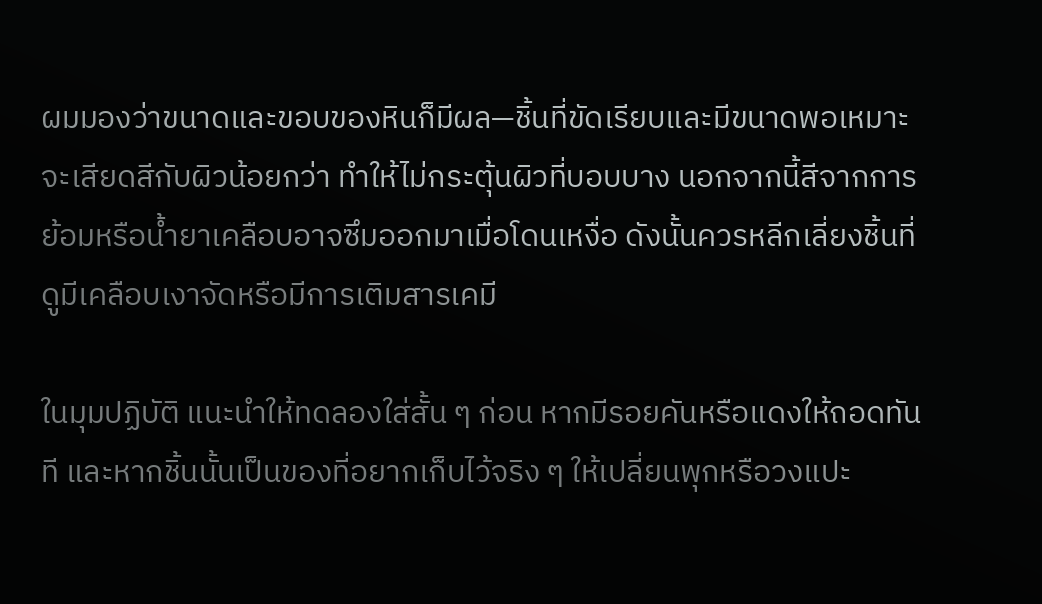ผมมองว่าขนาดและขอบของหินก็มีผล—ชิ้นที่ขัดเรียบและมีขนาดพอเหมาะจะเสียดสีกับผิวน้อยกว่า ทำให้ไม่กระตุ้นผิวที่บอบบาง นอกจากนี้สีจากการย้อมหรือน้ำยาเคลือบอาจซึมออกมาเมื่อโดนเหงื่อ ดังนั้นควรหลีกเลี่ยงชิ้นที่ดูมีเคลือบเงาจัดหรือมีการเติมสารเคมี

ในมุมปฏิบัติ แนะนำให้ทดลองใส่สั้น ๆ ก่อน หากมีรอยคันหรือแดงให้ถอดทันที และหากชิ้นนั้นเป็นของที่อยากเก็บไว้จริง ๆ ให้เปลี่ยนพุกหรือวงแปะ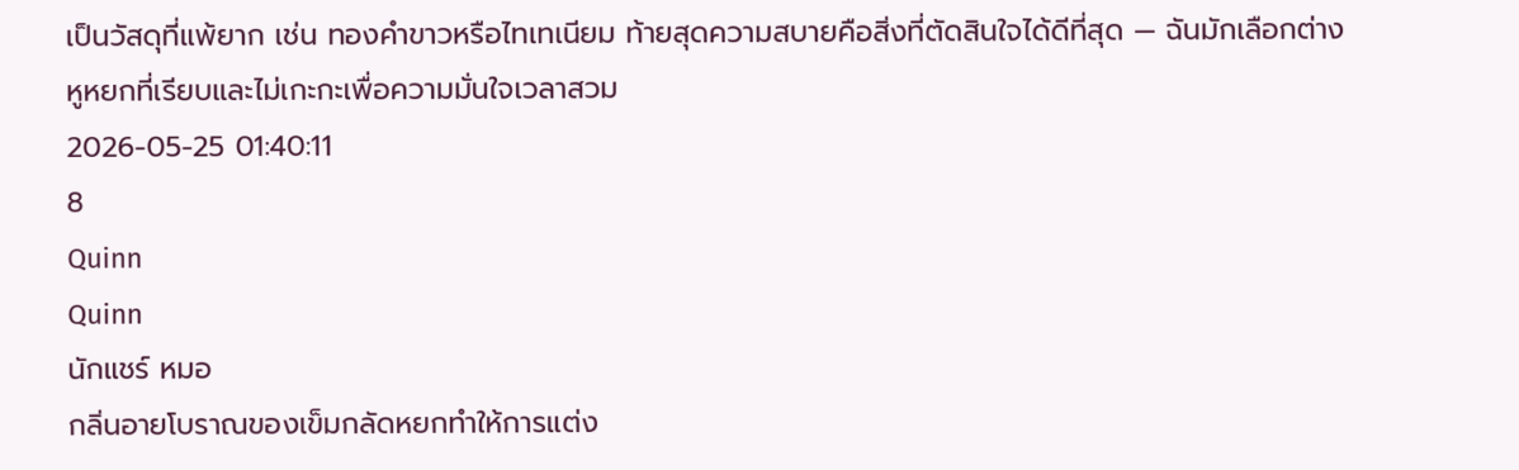เป็นวัสดุที่แพ้ยาก เช่น ทองคำขาวหรือไทเทเนียม ท้ายสุดความสบายคือสิ่งที่ตัดสินใจได้ดีที่สุด — ฉันมักเลือกต่างหูหยกที่เรียบและไม่เกะกะเพื่อความมั่นใจเวลาสวม
2026-05-25 01:40:11
8
Quinn
Quinn
นักแชร์ หมอ
กลิ่นอายโบราณของเข็มกลัดหยกทำให้การแต่ง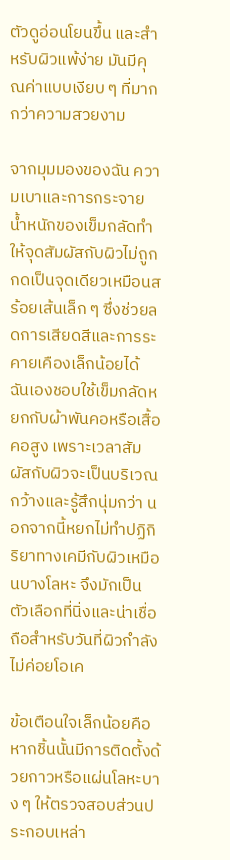ตัวดูอ่อนโยนขึ้น และสำหรับผิวแพ้ง่าย มันมีคุณค่าแบบเงียบ ๆ ที่มากกว่าความสวยงาม

จากมุมมองของฉัน ความเบาและการกระจายน้ำหนักของเข็มกลัดทำให้จุดสัมผัสกับผิวไม่ถูกกดเป็นจุดเดียวเหมือนสร้อยเส้นเล็ก ๆ ซึ่งช่วยลดการเสียดสีและการระคายเคืองเล็กน้อยได้ ฉันเองชอบใช้เข็มกลัดหยกกับผ้าพันคอหรือเสื้อคอสูง เพราะเวลาสัมผัสกับผิวจะเป็นบริเวณกว้างและรู้สึกนุ่มกว่า นอกจากนี้หยกไม่ทำปฏิกิริยาทางเคมีกับผิวเหมือนบางโลหะ จึงมักเป็นตัวเลือกที่นิ่งและน่าเชื่อถือสำหรับวันที่ผิวกำลังไม่ค่อยโอเค

ข้อเตือนใจเล็กน้อยคือหากชิ้นนั้นมีการติดตั้งด้วยกาวหรือแผ่นโลหะบาง ๆ ให้ตรวจสอบส่วนประกอบเหล่า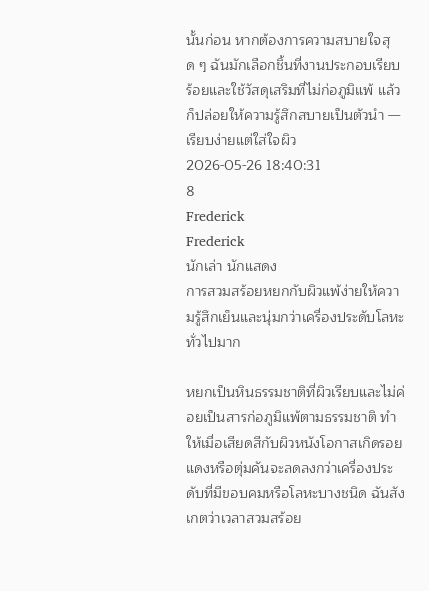นั้นก่อน หากต้องการความสบายใจสุด ๆ ฉันมักเลือกชิ้นที่งานประกอบเรียบร้อยและใช้วัสดุเสริมที่ไม่ก่อภูมิแพ้ แล้วก็ปล่อยให้ความรู้สึกสบายเป็นตัวนำ — เรียบง่ายแต่ใส่ใจผิว
2026-05-26 18:40:31
8
Frederick
Frederick
นักเล่า นักแสดง
การสวมสร้อยหยกกับผิวแพ้ง่ายให้ความรู้สึกเย็นและนุ่มกว่าเครื่องประดับโลหะทั่วไปมาก

หยกเป็นหินธรรมชาติที่ผิวเรียบและไม่ค่อยเป็นสารก่อภูมิแพ้ตามธรรมชาติ ทำให้เมื่อเสียดสีกับผิวหนังโอกาสเกิดรอยแดงหรือตุ่มคันจะลดลงกว่าเครื่องประดับที่มีขอบคมหรือโลหะบางชนิด ฉันสังเกตว่าเวลาสวมสร้อย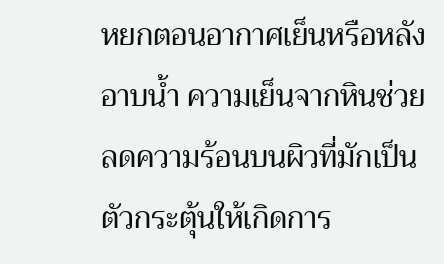หยกตอนอากาศเย็นหรือหลังอาบน้ำ ความเย็นจากหินช่วยลดความร้อนบนผิวที่มักเป็นตัวกระตุ้นให้เกิดการ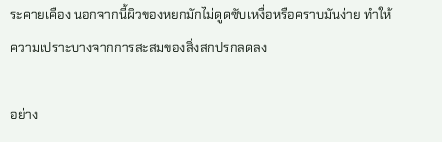ระคายเคือง นอกจากนี้ผิวของหยกมักไม่ดูดซับเหงื่อหรือคราบมันง่าย ทำให้ความเปราะบางจากการสะสมของสิ่งสกปรกลดลง

อย่าง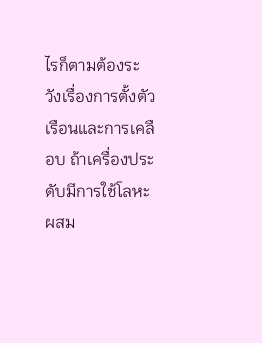ไรก็ตามต้องระวังเรื่องการตั้งตัวเรือนและการเคลือบ ถ้าเครื่องประดับมีการใช้โลหะผสม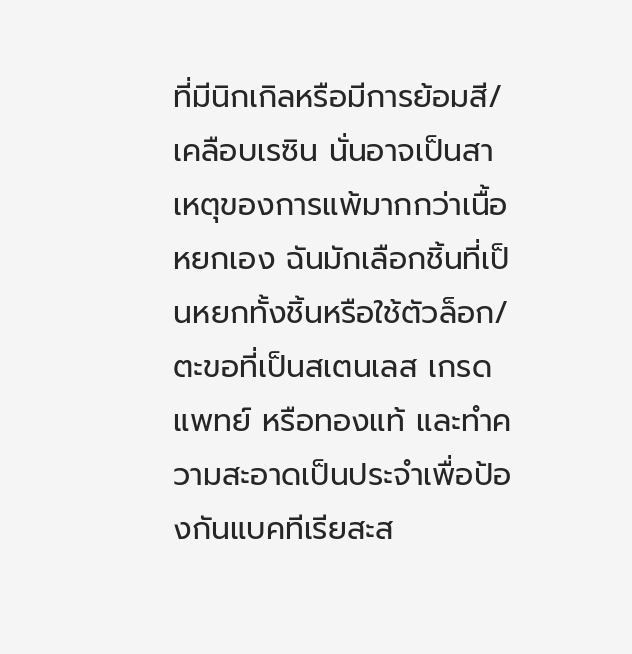ที่มีนิกเกิลหรือมีการย้อมสี/เคลือบเรซิน นั่นอาจเป็นสาเหตุของการแพ้มากกว่าเนื้อหยกเอง ฉันมักเลือกชิ้นที่เป็นหยกทั้งชิ้นหรือใช้ตัวล็อก/ตะขอที่เป็นสเตนเลส เกรดแพทย์ หรือทองแท้ และทำความสะอาดเป็นประจำเพื่อป้องกันแบคทีเรียสะส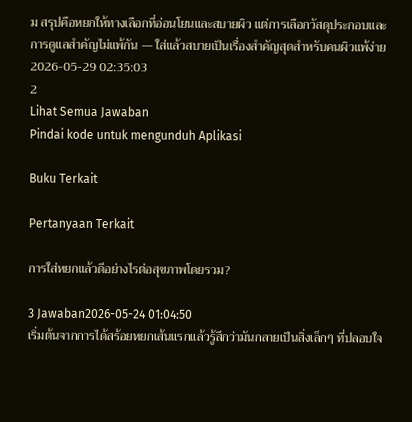ม สรุปคือหยกให้ทางเลือกที่อ่อนโยนและสบายผิว แต่การเลือกวัสดุประกอบและการดูแลสำคัญไม่แพ้กัน — ใส่แล้วสบายเป็นเรื่องสำคัญสุดสำหรับคนผิวแพ้ง่าย
2026-05-29 02:35:03
2
Lihat Semua Jawaban
Pindai kode untuk mengunduh Aplikasi

Buku Terkait

Pertanyaan Terkait

การใส่หยกแล้วดีอย่างไรต่อสุขภาพโดยรวม?

3 Jawaban2026-05-24 01:04:50
เริ่มต้นจากการได้สร้อยหยกเส้นแรกแล้วรู้สึกว่ามันกลายเป็นสิ่งเล็กๆ ที่ปลอบใจ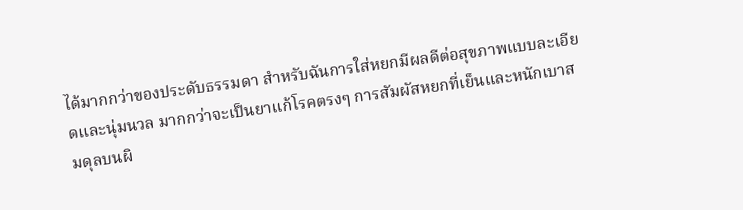ได้มากกว่าของประดับธรรมดา สำหรับฉันการใส่หยกมีผลดีต่อสุขภาพแบบละเอียดและนุ่มนวล มากกว่าจะเป็นยาแก้โรคตรงๆ การสัมผัสหยกที่เย็นและหนักเบาสมดุลบนผิ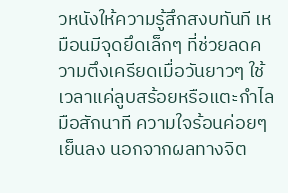วหนังให้ความรู้สึกสงบทันที เหมือนมีจุดยึดเล็กๆ ที่ช่วยลดความตึงเครียดเมื่อวันยาวๆ ใช้เวลาแค่ลูบสร้อยหรือแตะกำไลมือสักนาที ความใจร้อนค่อยๆ เย็นลง นอกจากผลทางจิต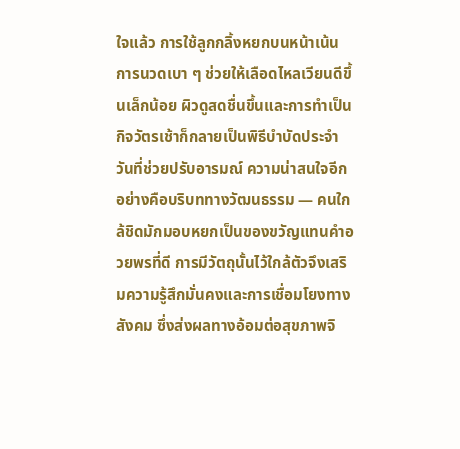ใจแล้ว การใช้ลูกกลิ้งหยกบนหน้าเน้นการนวดเบา ๆ ช่วยให้เลือดไหลเวียนดีขึ้นเล็กน้อย ผิวดูสดชื่นขึ้นและการทำเป็นกิจวัตรเช้าก็กลายเป็นพิธีบำบัดประจำวันที่ช่วยปรับอารมณ์ ความน่าสนใจอีกอย่างคือบริบททางวัฒนธรรม — คนใกล้ชิดมักมอบหยกเป็นของขวัญแทนคำอวยพรที่ดี การมีวัตถุนั้นไว้ใกล้ตัวจึงเสริมความรู้สึกมั่นคงและการเชื่อมโยงทางสังคม ซึ่งส่งผลทางอ้อมต่อสุขภาพจิ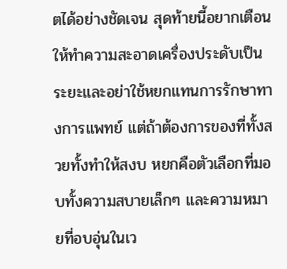ตได้อย่างชัดเจน สุดท้ายนี้อยากเตือนให้ทำความสะอาดเครื่องประดับเป็นระยะและอย่าใช้หยกแทนการรักษาทางการแพทย์ แต่ถ้าต้องการของที่ทั้งสวยทั้งทำให้สงบ หยกคือตัวเลือกที่มอบทั้งความสบายเล็กๆ และความหมายที่อบอุ่นในเว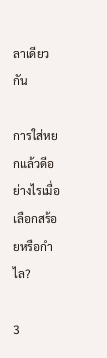ลาเดียวกัน

การใส่หยกแล้วดีอย่างไรเมื่อเลือกสร้อยหรือกำไล?

3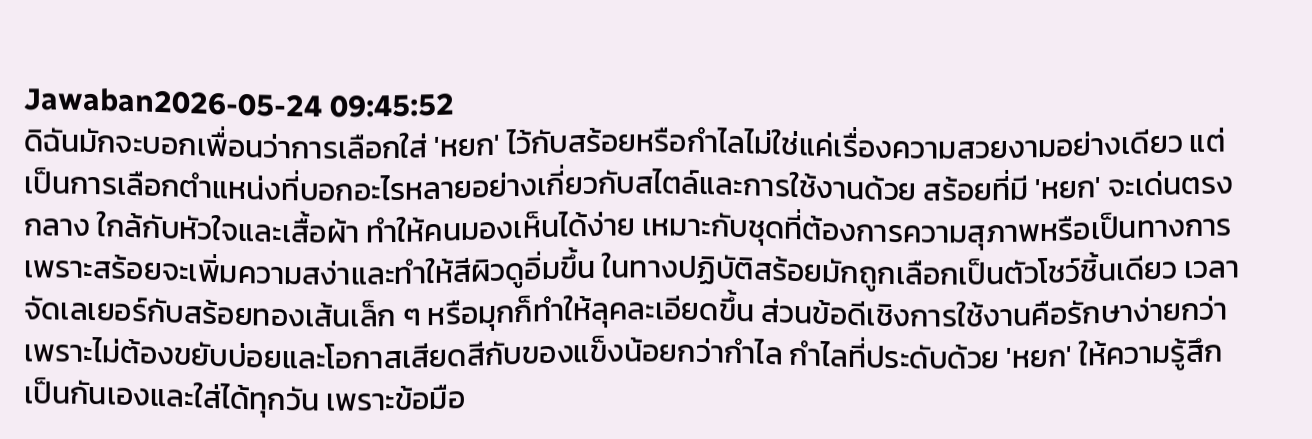Jawaban2026-05-24 09:45:52
ดิฉันมักจะบอกเพื่อนว่าการเลือกใส่ 'หยก' ไว้กับสร้อยหรือกำไลไม่ใช่แค่เรื่องความสวยงามอย่างเดียว แต่เป็นการเลือกตำแหน่งที่บอกอะไรหลายอย่างเกี่ยวกับสไตล์และการใช้งานด้วย สร้อยที่มี 'หยก' จะเด่นตรงกลาง ใกล้กับหัวใจและเสื้อผ้า ทำให้คนมองเห็นได้ง่าย เหมาะกับชุดที่ต้องการความสุภาพหรือเป็นทางการ เพราะสร้อยจะเพิ่มความสง่าและทำให้สีผิวดูอิ่มขึ้น ในทางปฏิบัติสร้อยมักถูกเลือกเป็นตัวโชว์ชิ้นเดียว เวลาจัดเลเยอร์กับสร้อยทองเส้นเล็ก ๆ หรือมุกก็ทำให้ลุคละเอียดขึ้น ส่วนข้อดีเชิงการใช้งานคือรักษาง่ายกว่าเพราะไม่ต้องขยับบ่อยและโอกาสเสียดสีกับของแข็งน้อยกว่ากำไล กำไลที่ประดับด้วย 'หยก' ให้ความรู้สึกเป็นกันเองและใส่ได้ทุกวัน เพราะข้อมือ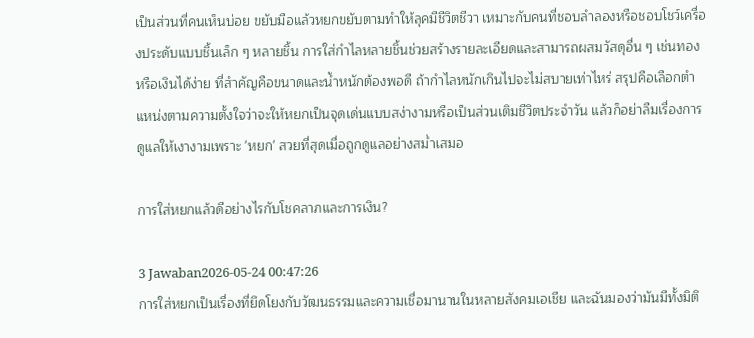เป็นส่วนที่คนเห็นบ่อย ขยับมือแล้วหยกขยับตามทำให้ลุคมีชีวิตชีวา เหมาะกับคนที่ชอบลำลองหรือชอบโชว์เครื่องประดับแบบชิ้นเล็ก ๆ หลายชิ้น การใส่กำไลหลายชิ้นช่วยสร้างรายละเอียดและสามารถผสมวัสดุอื่น ๆ เช่นทองหรือเงินได้ง่าย ที่สำคัญคือขนาดและน้ำหนักต้องพอดี ถ้ากำไลหนักเกินไปจะไม่สบายเท่าไหร่ สรุปคือเลือกตำแหน่งตามความตั้งใจว่าจะให้หยกเป็นจุดเด่นแบบสง่างามหรือเป็นส่วนเติมชีวิตประจำวัน แล้วก็อย่าลืมเรื่องการดูแลให้เงางามเพราะ 'หยก' สวยที่สุดเมื่อถูกดูแลอย่างสม่ำเสมอ

การใส่หยกแล้วดีอย่างไรกับโชคลาภและการเงิน?

3 Jawaban2026-05-24 00:47:26
การใส่หยกเป็นเรื่องที่ยึดโยงกับวัฒนธรรมและความเชื่อมานานในหลายสังคมเอเชีย และฉันมองว่ามันมีทั้งมิติ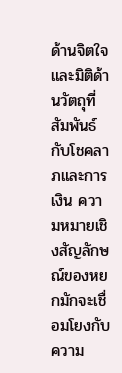ด้านจิตใจและมิติด้านวัตถุที่สัมพันธ์กับโชคลาภและการเงิน ความหมายเชิงสัญลักษณ์ของหยกมักจะเชื่อมโยงกับความ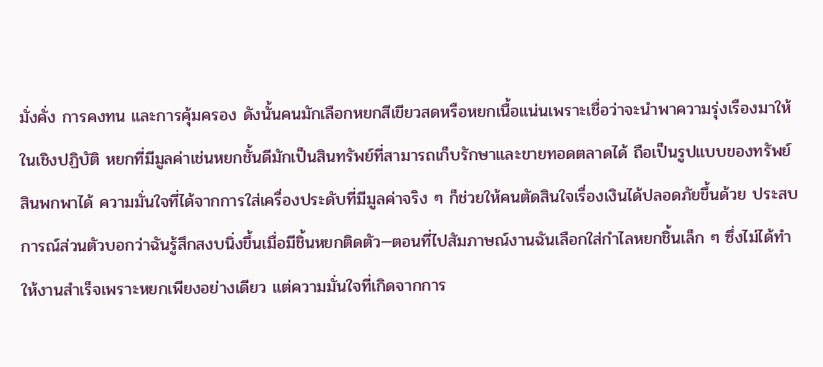มั่งคั่ง การคงทน และการคุ้มครอง ดังนั้นคนมักเลือกหยกสีเขียวสดหรือหยกเนื้อแน่นเพราะเชื่อว่าจะนำพาความรุ่งเรืองมาให้ ในเชิงปฏิบัติ หยกที่มีมูลค่าเช่นหยกชั้นดีมักเป็นสินทรัพย์ที่สามารถเก็บรักษาและขายทอดตลาดได้ ถือเป็นรูปแบบของทรัพย์สินพกพาได้ ความมั่นใจที่ได้จากการใส่เครื่องประดับที่มีมูลค่าจริง ๆ ก็ช่วยให้คนตัดสินใจเรื่องเงินได้ปลอดภัยขึ้นด้วย ประสบการณ์ส่วนตัวบอกว่าฉันรู้สึกสงบนิ่งขึ้นเมื่อมีชิ้นหยกติดตัว—ตอนที่ไปสัมภาษณ์งานฉันเลือกใส่กำไลหยกชิ้นเล็ก ๆ ซึ่งไม่ได้ทำให้งานสำเร็จเพราะหยกเพียงอย่างเดียว แต่ความมั่นใจที่เกิดจากการ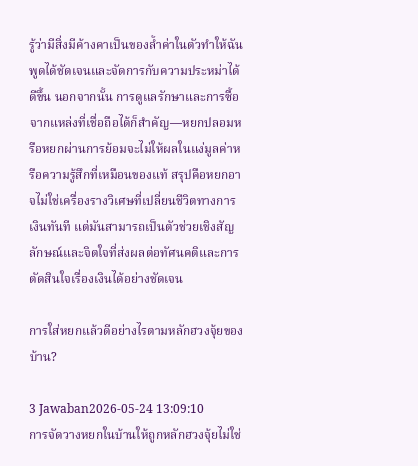รู้ว่ามีสิ่งมีค้างคาเป็นของล้ำค่าในตัวทำให้ฉันพูดได้ชัดเจนและจัดการกับความประหม่าได้ดีขึ้น นอกจากนั้น การดูแลรักษาและการซื้อจากแหล่งที่เชื่อถือได้ก็สำคัญ—หยกปลอมหรือหยกผ่านการย้อมจะไม่ให้ผลในแง่มูลค่าหรือความรู้สึกที่เหมือนของแท้ สรุปคือหยกอาจไม่ใช่เครื่องรางวิเศษที่เปลี่ยนชีวิตทางการเงินทันที แต่มันสามารถเป็นตัวช่วยเชิงสัญลักษณ์และจิตใจที่ส่งผลต่อทัศนคติและการตัดสินใจเรื่องเงินได้อย่างชัดเจน

การใส่หยกแล้วดีอย่างไรตามหลักฮวงจุ้ยของบ้าน?

3 Jawaban2026-05-24 13:09:10
การจัดวางหยกในบ้านให้ถูกหลักฮวงจุ้ยไม่ใช่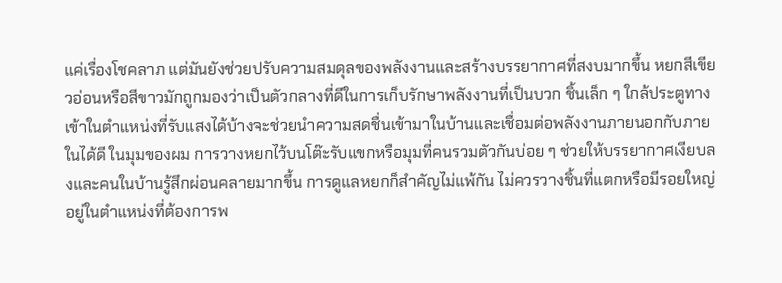แค่เรื่องโชคลาภ แต่มันยังช่วยปรับความสมดุลของพลังงานและสร้างบรรยากาศที่สงบมากขึ้น หยกสีเขียวอ่อนหรือสีขาวมักถูกมองว่าเป็นตัวกลางที่ดีในการเก็บรักษาพลังงานที่เป็นบวก ชิ้นเล็ก ๆ ใกล้ประตูทางเข้าในตำแหน่งที่รับแสงได้บ้างจะช่วยนำความสดชื่นเข้ามาในบ้านและเชื่อมต่อพลังงานภายนอกกับภายในได้ดี ในมุมของผม การวางหยกไว้บนโต๊ะรับแขกหรือมุมที่คนรวมตัวกันบ่อย ๆ ช่วยให้บรรยากาศเงียบลงและคนในบ้านรู้สึกผ่อนคลายมากขึ้น การดูแลหยกก็สำคัญไม่แพ้กัน ไม่ควรวางชิ้นที่แตกหรือมีรอยใหญ่อยู่ในตำแหน่งที่ต้องการพ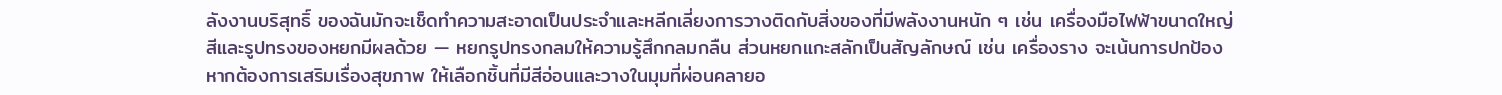ลังงานบริสุทธิ์ ของฉันมักจะเช็ดทำความสะอาดเป็นประจำและหลีกเลี่ยงการวางติดกับสิ่งของที่มีพลังงานหนัก ๆ เช่น เครื่องมือไฟฟ้าขนาดใหญ่ สีและรูปทรงของหยกมีผลด้วย — หยกรูปทรงกลมให้ความรู้สึกกลมกลืน ส่วนหยกแกะสลักเป็นสัญลักษณ์ เช่น เครื่องราง จะเน้นการปกป้อง หากต้องการเสริมเรื่องสุขภาพ ให้เลือกชิ้นที่มีสีอ่อนและวางในมุมที่ผ่อนคลายอ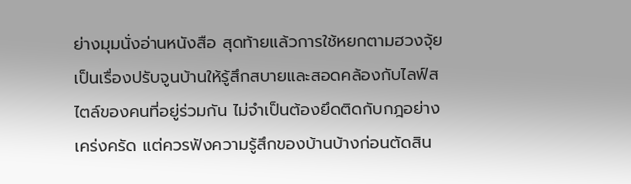ย่างมุมนั่งอ่านหนังสือ สุดท้ายแล้วการใช้หยกตามฮวงจุ้ยเป็นเรื่องปรับจูนบ้านให้รู้สึกสบายและสอดคล้องกับไลฟ์สไตล์ของคนที่อยู่ร่วมกัน ไม่จำเป็นต้องยึดติดกับกฎอย่างเคร่งครัด แต่ควรฟังความรู้สึกของบ้านบ้างก่อนตัดสิน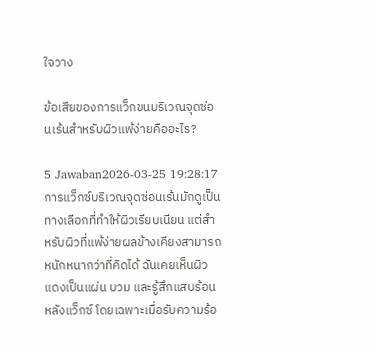ใจวาง

ข้อเสียของการแว็กขนบริเวณจุดซ่อนเร้นสำหรับผิวแพ้ง่ายคืออะไร?

5 Jawaban2026-03-25 19:28:17
การแว็กซ์บริเวณจุดซ่อนเร้นมักดูเป็นทางเลือกที่ทำให้ผิวเรียบเนียน แต่สำหรับผิวที่แพ้ง่ายผลข้างเคียงสามารถหนักหนากว่าที่คิดได้ ฉันเคยเห็นผิวแดงเป็นแผ่น บวม และรู้สึกแสบร้อนหลังแว็กซ์ โดยเฉพาะเมื่อรับความร้อ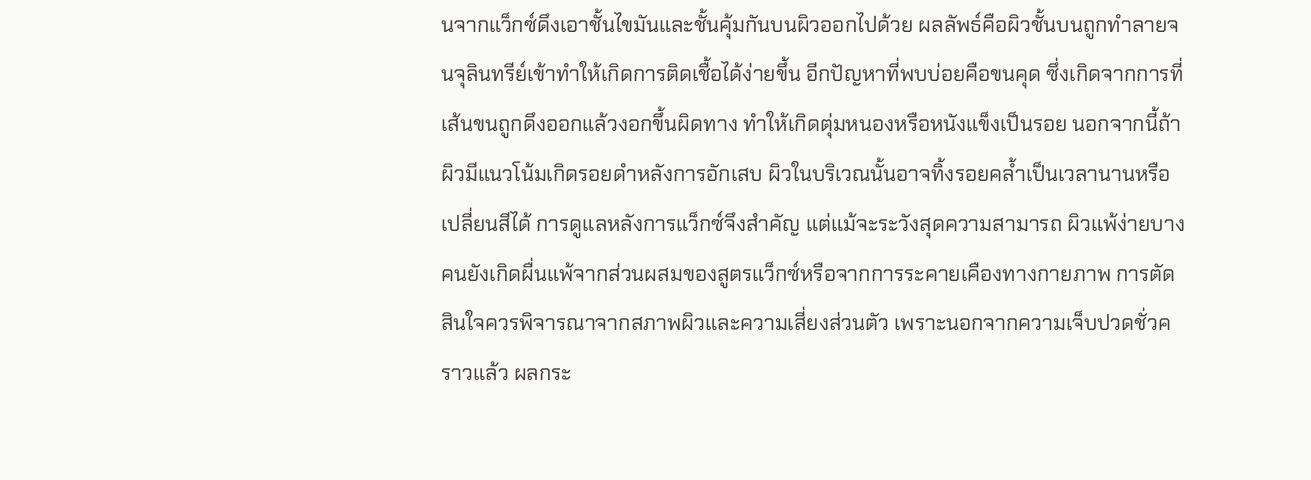นจากแว็กซ์ดึงเอาชั้นไขมันและชั้นคุ้มกันบนผิวออกไปด้วย ผลลัพธ์คือผิวชั้นบนถูกทำลายจนจุลินทรีย์เข้าทำให้เกิดการติดเชื้อได้ง่ายขึ้น อีกปัญหาที่พบบ่อยคือขนคุด ซึ่งเกิดจากการที่เส้นขนถูกดึงออกแล้วงอกขึ้นผิดทาง ทำให้เกิดตุ่มหนองหรือหนังแข็งเป็นรอย นอกจากนี้ถ้าผิวมีแนวโน้มเกิดรอยดำหลังการอักเสบ ผิวในบริเวณนั้นอาจทิ้งรอยคล้ำเป็นเวลานานหรือเปลี่ยนสีได้ การดูแลหลังการแว็กซ์จึงสำคัญ แต่แม้จะระวังสุดความสามารถ ผิวแพ้ง่ายบางคนยังเกิดผื่นแพ้จากส่วนผสมของสูตรแว็กซ์หรือจากการระคายเคืองทางกายภาพ การตัดสินใจควรพิจารณาจากสภาพผิวและความเสี่ยงส่วนตัว เพราะนอกจากความเจ็บปวดชั่วคราวแล้ว ผลกระ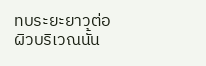ทบระยะยาวต่อผิวบริเวณนั้น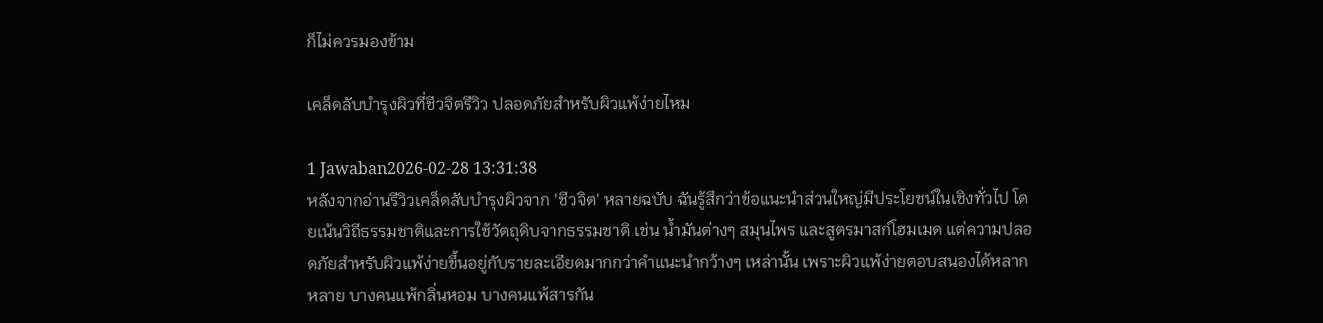ก็ไม่ควรมองข้าม

เคล็ดลับบำรุงผิวที่ชีวจิตรีวิว ปลอดภัยสำหรับผิวแพ้ง่ายไหม

1 Jawaban2026-02-28 13:31:38
หลังจากอ่านรีวิวเคล็ดลับบำรุงผิวจาก 'ชีวจิต' หลายฉบับ ฉันรู้สึกว่าข้อแนะนำส่วนใหญ่มีประโยชน์ในเชิงทั่วไป โดยเน้นวิถีธรรมชาติและการใช้วัตถุดิบจากธรรมชาติ เช่น น้ำมันต่างๆ สมุนไพร และสูตรมาสก์โฮมเมด แต่ความปลอดภัยสำหรับผิวแพ้ง่ายขึ้นอยู่กับรายละเอียดมากกว่าคำแนะนำกว้างๆ เหล่านั้น เพราะผิวแพ้ง่ายตอบสนองได้หลากหลาย บางคนแพ้กลิ่นหอม บางคนแพ้สารกัน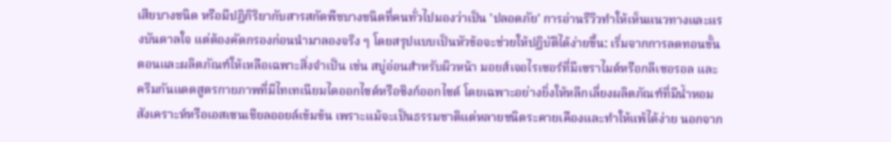เสียบางชนิด หรือมีปฏิกิริยากับสารสกัดพืชบางชนิดที่คนทั่วไปมองว่าเป็น 'ปลอดภัย' การอ่านรีวิวทำให้เห็นแนวทางและแรงบันดาลใจ แต่ต้องคัดกรองก่อนนำมาลองจริง ๆ โดยสรุปแบบเป็นหัวข้อจะช่วยให้ปฏิบัติได้ง่ายขึ้น: เริ่มจากการลดทอนขั้นตอนและผลิตภัณฑ์ให้เหลือเฉพาะสิ่งจำเป็น เช่น สบู่อ่อนสำหรับผิวหน้า มอยส์เจอไรเซอร์ที่มีเซราไมด์หรือกลีเซอรอล และครีมกันแดดสูตรกายภาพที่มีไทเทเนียมไดออกไซด์หรือซิงก์ออกไซด์ โดยเฉพาะอย่างยิ่งให้หลีกเลี่ยงผลิตภัณฑ์ที่มีน้ำหอมสังเคราะห์หรือเอสเซนเชียลออยล์เข้มข้น เพราะแม้จะเป็นธรรมชาติแต่หลายชนิดระคายเคืองและทำให้แพ้ได้ง่าย นอกจาก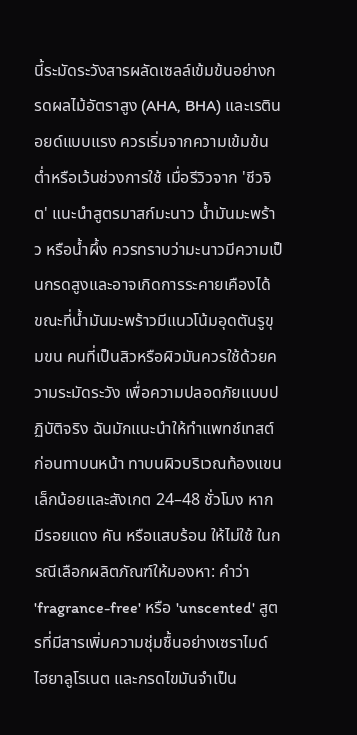นี้ระมัดระวังสารผลัดเซลล์เข้มข้นอย่างกรดผลไม้อัตราสูง (AHA, BHA) และเรตินอยด์แบบแรง ควรเริ่มจากความเข้มข้นต่ำหรือเว้นช่วงการใช้ เมื่อรีวิวจาก 'ชีวจิต' แนะนำสูตรมาสก์มะนาว น้ำมันมะพร้าว หรือน้ำผึ้ง ควรทราบว่ามะนาวมีความเป็นกรดสูงและอาจเกิดการระคายเคืองได้ ขณะที่น้ำมันมะพร้าวมีแนวโน้มอุดตันรูขุมขน คนที่เป็นสิวหรือผิวมันควรใช้ด้วยความระมัดระวัง เพื่อความปลอดภัยแบบปฏิบัติจริง ฉันมักแนะนำให้ทำแพทช์เทสต์ก่อนทาบนหน้า ทาบนผิวบริเวณท้องแขนเล็กน้อยและสังเกต 24–48 ชั่วโมง หากมีรอยแดง คัน หรือแสบร้อน ให้ไม่ใช้ ในกรณีเลือกผลิตภัณฑ์ให้มองหา: คำว่า 'fragrance-free' หรือ 'unscented' สูตรที่มีสารเพิ่มความชุ่มชื้นอย่างเซราไมด์ ไฮยาลูโรเนต และกรดไขมันจำเป็น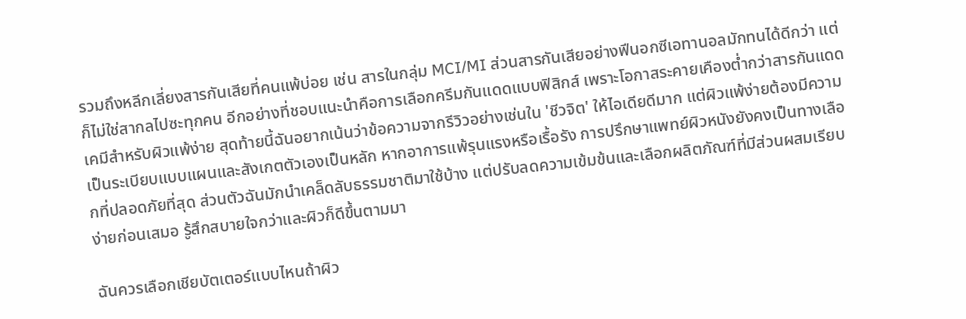รวมถึงหลีกเลี่ยงสารกันเสียที่คนแพ้บ่อย เช่น สารในกลุ่ม MCI/MI ส่วนสารกันเสียอย่างฟีนอกซีเอทานอลมักทนได้ดีกว่า แต่ก็ไม่ใช่สากลไปซะทุกคน อีกอย่างที่ชอบแนะนำคือการเลือกครีมกันแดดแบบฟิสิกส์ เพราะโอกาสระคายเคืองต่ำกว่าสารกันแดดเคมีสำหรับผิวแพ้ง่าย สุดท้ายนี้ฉันอยากเน้นว่าข้อความจากรีวิวอย่างเช่นใน 'ชีวจิต' ให้ไอเดียดีมาก แต่ผิวแพ้ง่ายต้องมีความเป็นระเบียบแบบแผนและสังเกตตัวเองเป็นหลัก หากอาการแพ้รุนแรงหรือเรื้อรัง การปรึกษาแพทย์ผิวหนังยังคงเป็นทางเลือกที่ปลอดภัยที่สุด ส่วนตัวฉันมักนำเคล็ดลับธรรมชาติมาใช้บ้าง แต่ปรับลดความเข้มข้นและเลือกผลิตภัณฑ์ที่มีส่วนผสมเรียบง่ายก่อนเสมอ รู้สึกสบายใจกว่าและผิวก็ดีขึ้นตามมา

ฉันควรเลือกเชียบัตเตอร์แบบไหนถ้าผิว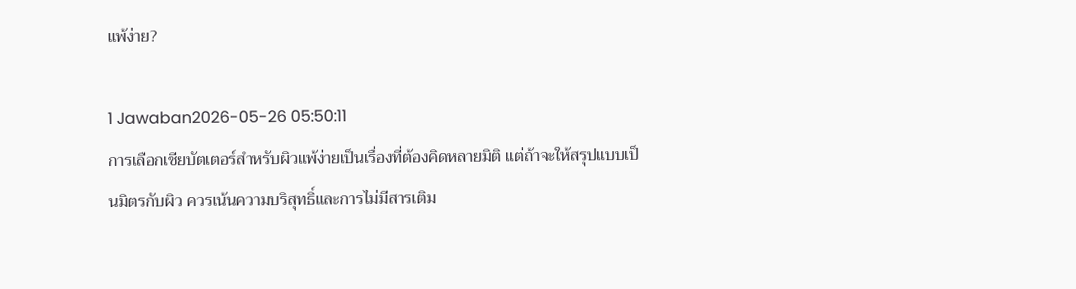แพ้ง่าย?

1 Jawaban2026-05-26 05:50:11
การเลือกเชียบัตเตอร์สำหรับผิวแพ้ง่ายเป็นเรื่องที่ต้องคิดหลายมิติ แต่ถ้าจะให้สรุปแบบเป็นมิตรกับผิว ควรเน้นความบริสุทธิ์และการไม่มีสารเติม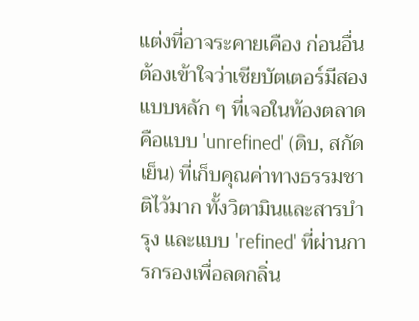แต่งที่อาจระคายเคือง ก่อนอื่นต้องเข้าใจว่าเชียบัตเตอร์มีสองแบบหลัก ๆ ที่เจอในท้องตลาดคือแบบ 'unrefined' (ดิบ, สกัดเย็น) ที่เก็บคุณค่าทางธรรมชาติไว้มาก ทั้งวิตามินและสารบำรุง และแบบ 'refined' ที่ผ่านการกรองเพื่อลดกลิ่น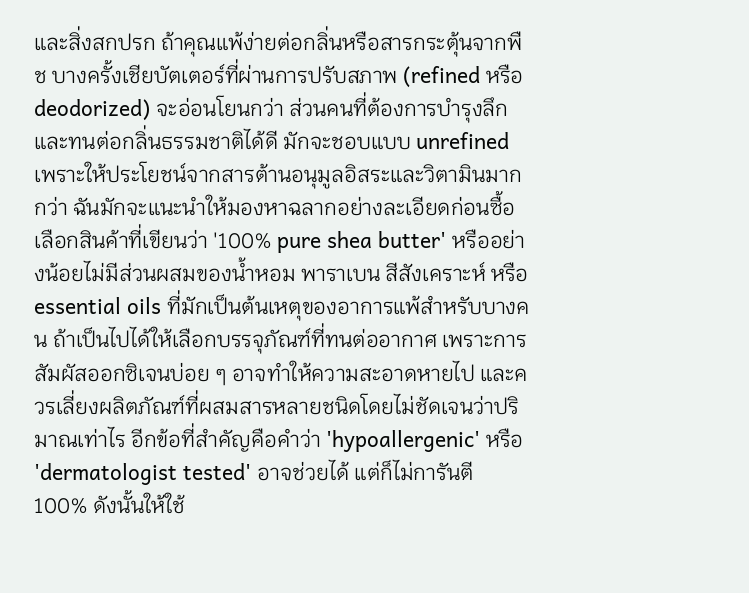และสิ่งสกปรก ถ้าคุณแพ้ง่ายต่อกลิ่นหรือสารกระตุ้นจากพืช บางครั้งเชียบัตเตอร์ที่ผ่านการปรับสภาพ (refined หรือ deodorized) จะอ่อนโยนกว่า ส่วนคนที่ต้องการบำรุงลึกและทนต่อกลิ่นธรรมชาติได้ดี มักจะชอบแบบ unrefined เพราะให้ประโยชน์จากสารต้านอนุมูลอิสระและวิตามินมากกว่า ฉันมักจะแนะนำให้มองหาฉลากอย่างละเอียดก่อนซื้อ เลือกสินค้าที่เขียนว่า '100% pure shea butter' หรืออย่างน้อยไม่มีส่วนผสมของน้ำหอม พาราเบน สีสังเคราะห์ หรือ essential oils ที่มักเป็นต้นเหตุของอาการแพ้สำหรับบางคน ถ้าเป็นไปได้ให้เลือกบรรจุภัณฑ์ที่ทนต่ออากาศ เพราะการสัมผัสออกซิเจนบ่อย ๆ อาจทำให้ความสะอาดหายไป และควรเลี่ยงผลิตภัณฑ์ที่ผสมสารหลายชนิดโดยไม่ชัดเจนว่าปริมาณเท่าไร อีกข้อที่สำคัญคือคำว่า 'hypoallergenic' หรือ 'dermatologist tested' อาจช่วยได้ แต่ก็ไม่การันตี 100% ดังนั้นให้ใช้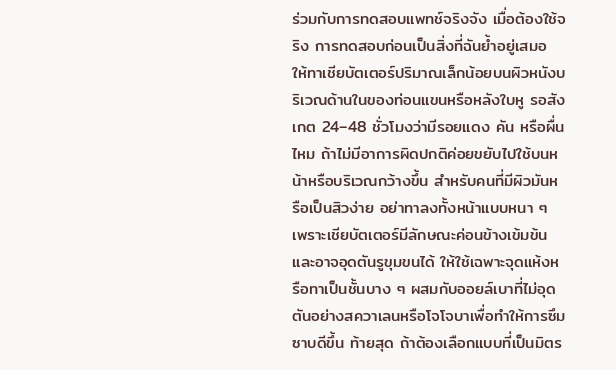ร่วมกับการทดสอบแพทช์จริงจัง เมื่อต้องใช้จริง การทดสอบก่อนเป็นสิ่งที่ฉันย้ำอยู่เสมอ ให้ทาเชียบัตเตอร์ปริมาณเล็กน้อยบนผิวหนังบริเวณด้านในของท่อนแขนหรือหลังใบหู รอสังเกต 24–48 ชั่วโมงว่ามีรอยแดง คัน หรือผื่นไหม ถ้าไม่มีอาการผิดปกติค่อยขยับไปใช้บนหน้าหรือบริเวณกว้างขึ้น สำหรับคนที่มีผิวมันหรือเป็นสิวง่าย อย่าทาลงทั้งหน้าแบบหนา ๆ เพราะเชียบัตเตอร์มีลักษณะค่อนข้างเข้มข้นและอาจอุดตันรูขุมขนได้ ให้ใช้เฉพาะจุดแห้งหรือทาเป็นชั้นบาง ๆ ผสมกับออยล์เบาที่ไม่อุดตันอย่างสควาเลนหรือโจโจบาเพื่อทำให้การซึมซาบดีขึ้น ท้ายสุด ถ้าต้องเลือกแบบที่เป็นมิตร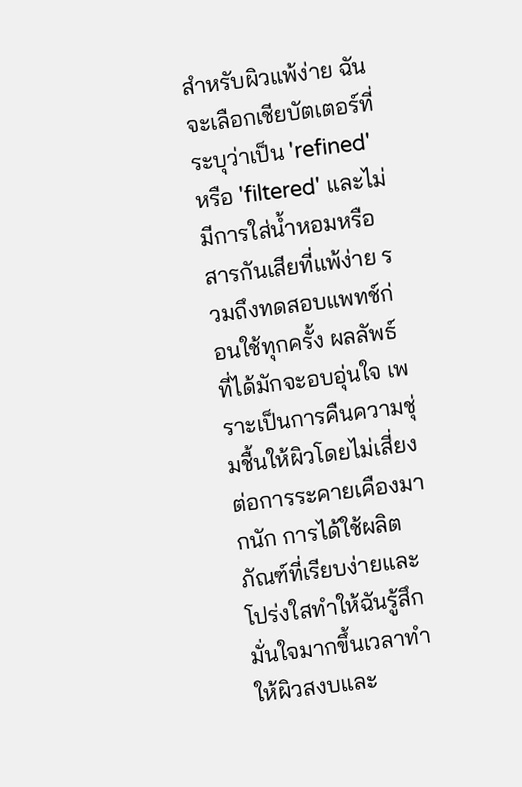สำหรับผิวแพ้ง่าย ฉันจะเลือกเชียบัตเตอร์ที่ระบุว่าเป็น 'refined' หรือ 'filtered' และไม่มีการใส่น้ำหอมหรือสารกันเสียที่แพ้ง่าย รวมถึงทดสอบแพทช์ก่อนใช้ทุกครั้ง ผลลัพธ์ที่ได้มักจะอบอุ่นใจ เพราะเป็นการคืนความชุ่มชื้นให้ผิวโดยไม่เสี่ยงต่อการระคายเคืองมากนัก การได้ใช้ผลิตภัณฑ์ที่เรียบง่ายและโปร่งใสทำให้ฉันรู้สึกมั่นใจมากขึ้นเวลาทำให้ผิวสงบและ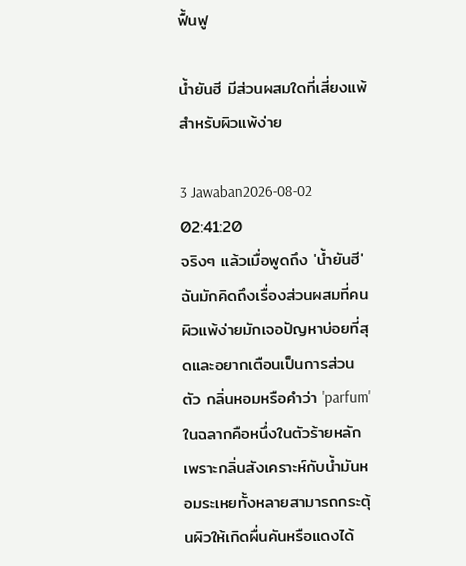ฟื้นฟู

น้ำยันฮี มีส่วนผสมใดที่เสี่ยงแพ้สำหรับผิวแพ้ง่าย

3 Jawaban2026-08-02 02:41:20
จริงๆ แล้วเมื่อพูดถึง 'น้ำยันฮี' ฉันมักคิดถึงเรื่องส่วนผสมที่คนผิวแพ้ง่ายมักเจอปัญหาบ่อยที่สุดและอยากเตือนเป็นการส่วนตัว กลิ่นหอมหรือคำว่า 'parfum' ในฉลากคือหนึ่งในตัวร้ายหลัก เพราะกลิ่นสังเคราะห์กับน้ำมันหอมระเหยทั้งหลายสามารถกระตุ้นผิวให้เกิดผื่นคันหรือแดงได้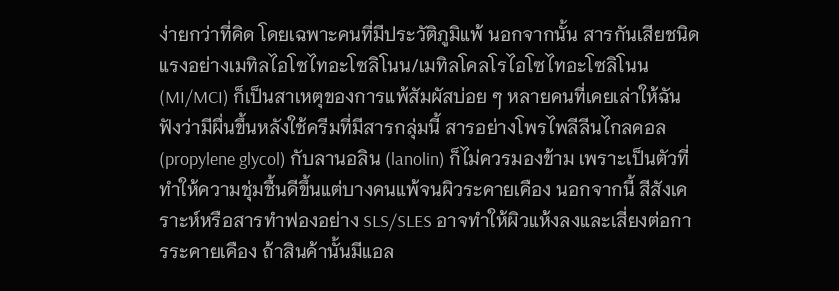ง่ายกว่าที่คิด โดยเฉพาะคนที่มีประวัติภูมิแพ้ นอกจากนั้น สารกันเสียชนิดแรงอย่างเมทิลไอโซไทอะโซลิโนน/เมทิลโคลโรไอโซไทอะโซลิโนน (MI/MCI) ก็เป็นสาเหตุของการแพ้สัมผัสบ่อย ๆ หลายคนที่เคยเล่าให้ฉันฟังว่ามีผื่นขึ้นหลังใช้ครีมที่มีสารกลุ่มนี้ สารอย่างโพรไพลีลีนไกลคอล (propylene glycol) กับลานอลิน (lanolin) ก็ไม่ควรมองข้าม เพราะเป็นตัวที่ทำให้ความชุ่มชื้นดีขึ้นแต่บางคนแพ้จนผิวระคายเคือง นอกจากนี้ สีสังเคราะห์หรือสารทำฟองอย่าง SLS/SLES อาจทำให้ผิวแห้งลงและเสี่ยงต่อการระคายเคือง ถ้าสินค้านั้นมีแอล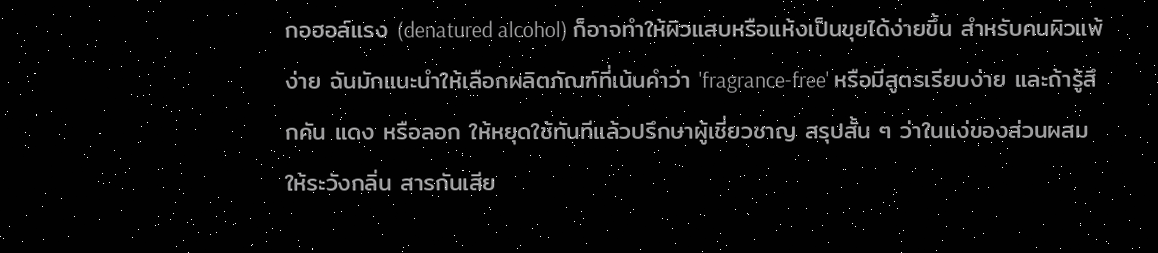กอฮอล์แรง (denatured alcohol) ก็อาจทำให้ผิวแสบหรือแห้งเป็นขุยได้ง่ายขึ้น สำหรับคนผิวแพ้ง่าย ฉันมักแนะนำให้เลือกผลิตภัณฑ์ที่เน้นคำว่า 'fragrance-free' หรือมีสูตรเรียบง่าย และถ้ารู้สึกคัน แดง หรือลอก ให้หยุดใช้ทันทีแล้วปรึกษาผู้เชี่ยวชาญ สรุปสั้น ๆ ว่าในแง่ของส่วนผสม ให้ระวังกลิ่น สารกันเสีย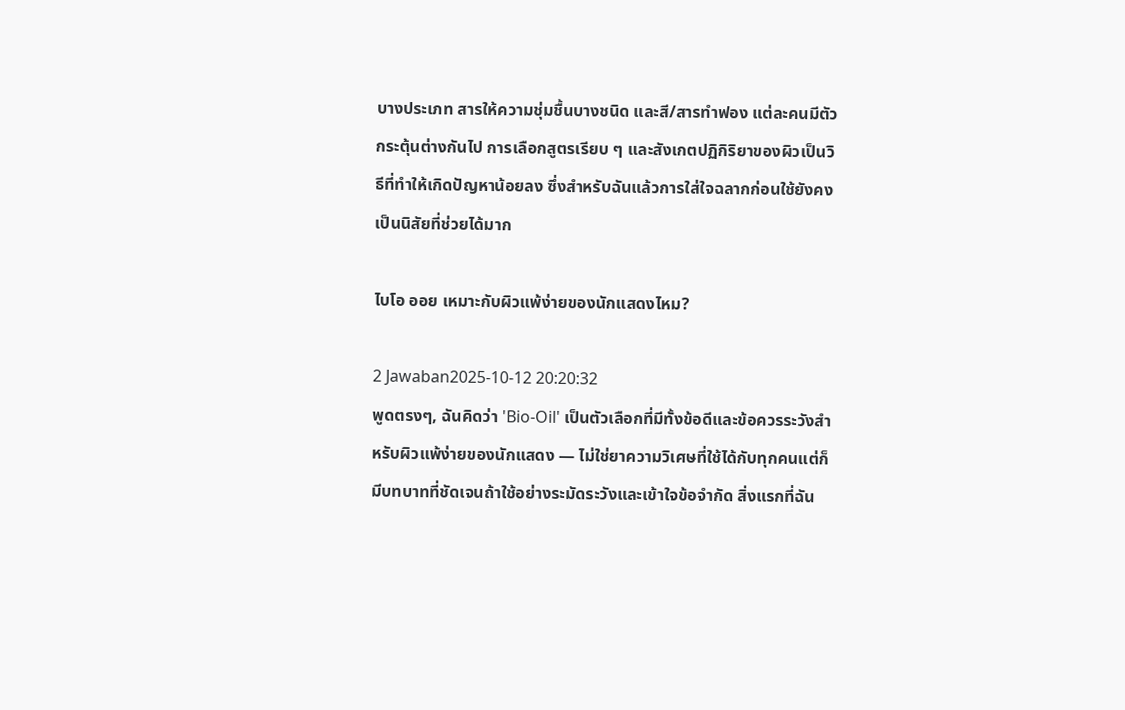บางประเภท สารให้ความชุ่มชื้นบางชนิด และสี/สารทำฟอง แต่ละคนมีตัวกระตุ้นต่างกันไป การเลือกสูตรเรียบ ๆ และสังเกตปฏิกิริยาของผิวเป็นวิธีที่ทำให้เกิดปัญหาน้อยลง ซึ่งสำหรับฉันแล้วการใส่ใจฉลากก่อนใช้ยังคงเป็นนิสัยที่ช่วยได้มาก

ไบโอ ออย เหมาะกับผิวแพ้ง่ายของนักแสดงไหม?

2 Jawaban2025-10-12 20:20:32
พูดตรงๆ, ฉันคิดว่า 'Bio-Oil' เป็นตัวเลือกที่มีทั้งข้อดีและข้อควรระวังสำหรับผิวแพ้ง่ายของนักแสดง — ไม่ใช่ยาความวิเศษที่ใช้ได้กับทุกคนแต่ก็มีบทบาทที่ชัดเจนถ้าใช้อย่างระมัดระวังและเข้าใจข้อจำกัด สิ่งแรกที่ฉัน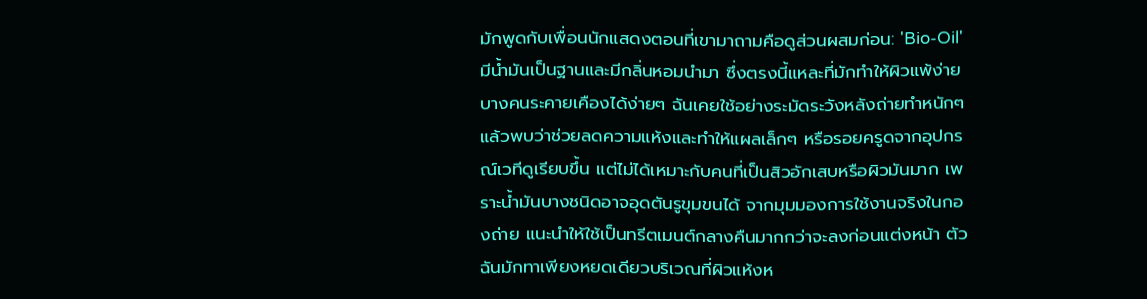มักพูดกับเพื่อนนักแสดงตอนที่เขามาถามคือดูส่วนผสมก่อน: 'Bio-Oil' มีน้ำมันเป็นฐานและมีกลิ่นหอมนำมา ซึ่งตรงนี้แหละที่มักทำให้ผิวแพ้ง่ายบางคนระคายเคืองได้ง่ายๆ ฉันเคยใช้อย่างระมัดระวังหลังถ่ายทำหนักๆ แล้วพบว่าช่วยลดความแห้งและทำให้แผลเล็กๆ หรือรอยครูดจากอุปกรณ์เวทีดูเรียบขึ้น แต่ไม่ได้เหมาะกับคนที่เป็นสิวอักเสบหรือผิวมันมาก เพราะน้ำมันบางชนิดอาจอุดตันรูขุมขนได้ จากมุมมองการใช้งานจริงในกองถ่าย แนะนำให้ใช้เป็นทรีตเมนต์กลางคืนมากกว่าจะลงก่อนแต่งหน้า ตัวฉันมักทาเพียงหยดเดียวบริเวณที่ผิวแห้งห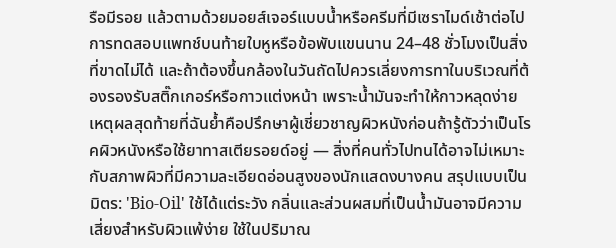รือมีรอย แล้วตามด้วยมอยส์เจอร์แบบน้ำหรือครีมที่มีเซราไมด์เช้าต่อไป การทดสอบแพทช์บนท้ายใบหูหรือข้อพับแขนนาน 24–48 ชั่วโมงเป็นสิ่งที่ขาดไม่ได้ และถ้าต้องขึ้นกล้องในวันถัดไปควรเลี่ยงการทาในบริเวณที่ต้องรองรับสติ๊กเกอร์หรือกาวแต่งหน้า เพราะน้ำมันจะทำให้กาวหลุดง่าย เหตุผลสุดท้ายที่ฉันย้ำคือปรึกษาผู้เชี่ยวชาญผิวหนังก่อนถ้ารู้ตัวว่าเป็นโรคผิวหนังหรือใช้ยาทาสเตียรอยด์อยู่ — สิ่งที่คนทั่วไปทนได้อาจไม่เหมาะกับสภาพผิวที่มีความละเอียดอ่อนสูงของนักแสดงบางคน สรุปแบบเป็นมิตร: 'Bio-Oil' ใช้ได้แต่ระวัง กลิ่นและส่วนผสมที่เป็นน้ำมันอาจมีความเสี่ยงสำหรับผิวแพ้ง่าย ใช้ในปริมาณ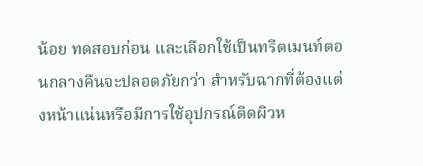น้อย ทดสอบก่อน และเลือกใช้เป็นทรีตเมนท์ตอนกลางคืนจะปลอดภัยกว่า สำหรับฉากที่ต้องแต่งหน้าแน่นหรือมีการใช้อุปกรณ์ติดผิวห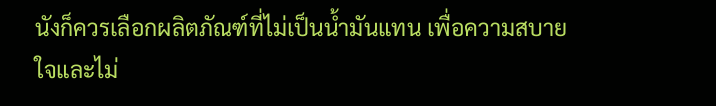นังก็ควรเลือกผลิตภัณฑ์ที่ไม่เป็นน้ำมันแทน เพื่อความสบายใจและไม่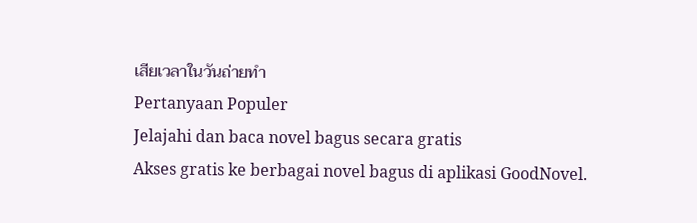เสียเวลาในวันถ่ายทำ
Pertanyaan Populer
Jelajahi dan baca novel bagus secara gratis
Akses gratis ke berbagai novel bagus di aplikasi GoodNovel.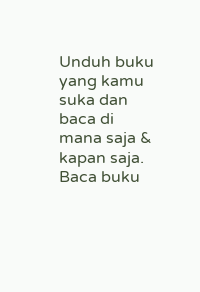Unduh buku yang kamu suka dan baca di mana saja & kapan saja.
Baca buku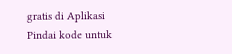gratis di Aplikasi
Pindai kode untuk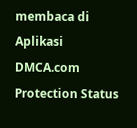membaca di Aplikasi
DMCA.com Protection Status